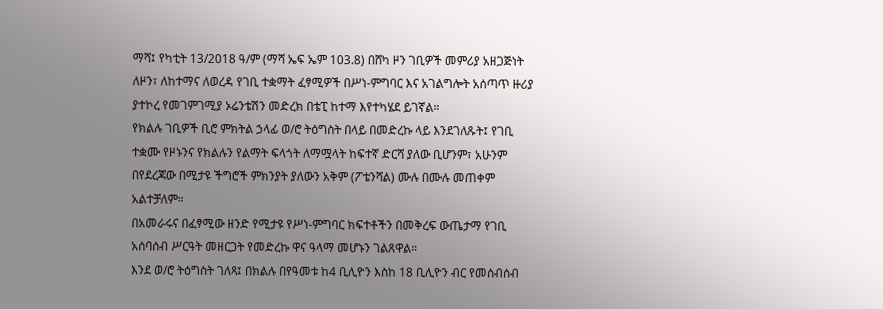ማሻ፤ የካቲት 13/2018 ዓ/ም (ማሻ ኤፍ ኤም 103.8) በሸካ ዞን ገቢዎች መምሪያ አዘጋጅነት ለዞን፣ ለከተማና ለወረዳ የገቢ ተቋማት ፈፃሚዎች በሥነ-ምግባር እና አገልግሎት አሰጣጥ ዙሪያ ያተኮረ የመገምገሚያ ኦሬንቴሽን መድረክ በቴፒ ከተማ እየተካሄደ ይገኛል።
የክልሉ ገቢዎች ቢሮ ምክትል ኃላፊ ወ/ሮ ትዕግስት በላይ በመድረኩ ላይ እንደገለጹት፤ የገቢ ተቋሙ የዞኑንና የክልሉን የልማት ፍላጎት ለማሟላት ከፍተኛ ድርሻ ያለው ቢሆንም፣ አሁንም በየደረጃው በሚታዩ ችግሮች ምክንያት ያለውን አቅም (ፖቴንሻል) ሙሉ በሙሉ መጠቀም አልተቻለም።
በአመራሩና በፈፃሚው ዘንድ የሚታዩ የሥነ-ምግባር ክፍተቶችን በመቅረፍ ውጤታማ የገቢ አሰባሰብ ሥርዓት መዘርጋት የመድረኩ ዋና ዓላማ መሆኑን ገልጸዋል።
እንደ ወ/ሮ ትዕግስት ገለጻ፤ በክልሉ በየዓመቱ ከ4 ቢሊዮን እስከ 18 ቢሊዮን ብር የመሰብሰብ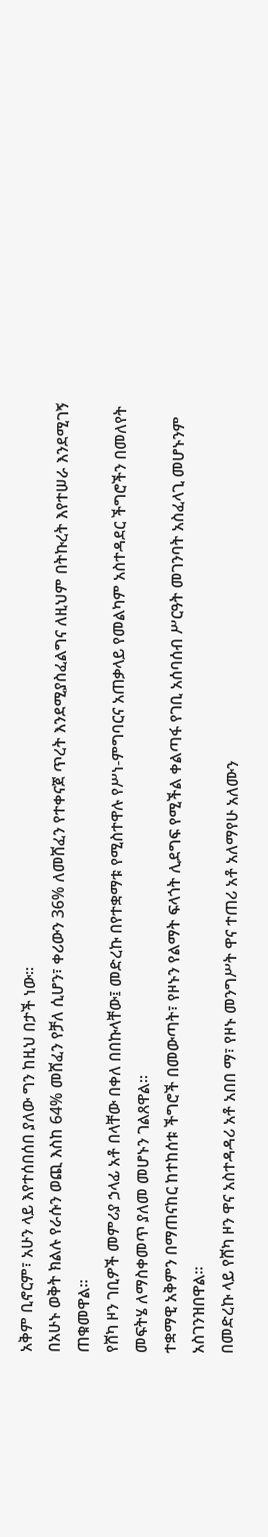አቅም ቢኖርም፣ አሁን ላይ እየተሰበሰበ ያለው ግን ከዚህ በታች ነው።
በአሁኑ ወቅት ክልሉ የራሱን ወጪ እስከ 64% መሸፈን የቻለ ሲሆን፣ ቀሪውን 36% ለመሸፈን የተቀናጀ ጥረት እንደሚያስፈልግና ለዚህም በትኩረት እየተሠራ እንደሚገኝ ጠቁመዋል።
የሸካ ዞን ገቢዎች መምሪያ ኃላፊ አቶ በላቸው በቀለ በበኩላቸው፤ መድረኩ በየተቋማቱ የሚስተዋሉ የሥነ-ምግባርና አጠቃላይ የመልካም አስተዳደር ችግሮችን በመለየት መፍትሄ ለማስቀመጥ ያለመ መሆኑን ገልጸዋል።
ተቋማዊ አቅምን በማጠናከር ከተከሰቱ ችግሮች በመውጣት፣ የዞኑን የልማት ፍላጎት ሊደግፍ የሚችል ቀልጣፋ የገቢ አሰባሰብ ሥርዓት መገንባት አስፈላጊ መሆኑንም አስገንዝበዋል።
በመድረኩ ላይ የሸካ ዞን ዋና አስተዳዳሪ አቶ አበበ ማ፣ የዞኑ መንግሥት ዋና ተጠሪ አቶ አለማየሁ አለሙን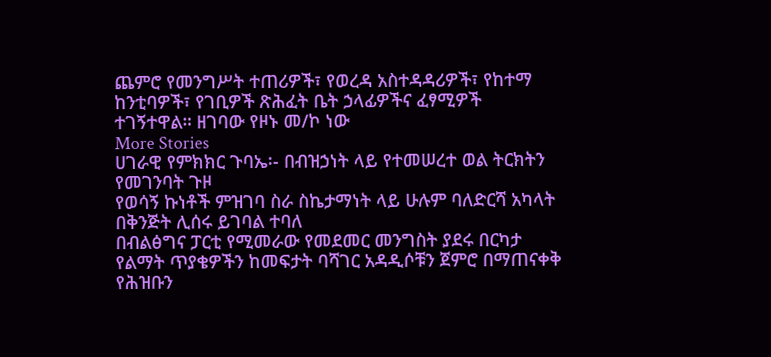ጨምሮ የመንግሥት ተጠሪዎች፣ የወረዳ አስተዳዳሪዎች፣ የከተማ ከንቲባዎች፣ የገቢዎች ጽሕፈት ቤት ኃላፊዎችና ፈፃሚዎች ተገኝተዋል። ዘገባው የዞኑ መ/ኮ ነው
More Stories
ሀገራዊ የምክክር ጉባኤ፡- በብዝኃነት ላይ የተመሠረተ ወል ትርክትን የመገንባት ጉዞ
የወሳኝ ኩነቶች ምዝገባ ስራ ስኬታማነት ላይ ሁሉም ባለድርሻ አካላት በቅንጅት ሊሰሩ ይገባል ተባለ
በብልፅግና ፓርቲ የሚመራው የመደመር መንግስት ያደሩ በርካታ የልማት ጥያቄዎችን ከመፍታት ባሻገር አዳዲሶቹን ጀምሮ በማጠናቀቅ የሕዝቡን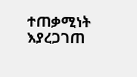ተጠቃሚነት እያረጋገጠ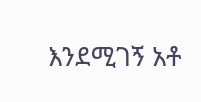እንደሚገኝ አቶ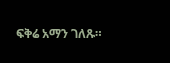ፍቅሬ አማን ገለጹ።